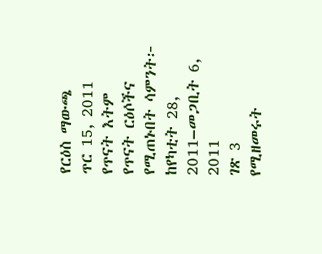የርዕስ ማውጫ
ጥር 15, 2011
የጥናት እትም
የጥናት ርዕሶችና የሚጠኑበት ሳምንት፦
ከየካቲት 28, 2011–መጋቢት 6, 2011
ገጽ 3
የሚዘመሩት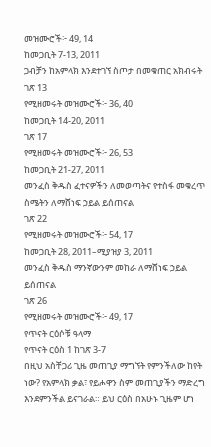መዝሙሮች፦ 49, 14
ከመጋቢት 7-13, 2011
ጋብቻን ከአምላክ እንደተገኘ ስጦታ በመቁጠር አክብሩት
ገጽ 13
የሚዘመሩት መዝሙሮች፦ 36, 40
ከመጋቢት 14-20, 2011
ገጽ 17
የሚዘመሩት መዝሙሮች፦ 26, 53
ከመጋቢት 21-27, 2011
መንፈስ ቅዱስ ፈተናዎችን ለመወጣትና የተስፋ መቁረጥ ስሜትን ለማሸነፍ ኃይል ይሰጠናል
ገጽ 22
የሚዘመሩት መዝሙሮች፦ 54, 17
ከመጋቢት 28, 2011–ሚያዝያ 3, 2011
መንፈስ ቅዱስ ማንኛውንም መከራ ለማሸነፍ ኃይል ይሰጠናል
ገጽ 26
የሚዘመሩት መዝሙሮች፦ 49, 17
የጥናት ርዕሶቹ ዓላማ
የጥናት ርዕስ 1 ከገጽ 3-7
በዚህ አስቸጋሪ ጊዜ መጠጊያ ማግኘት የምንችለው ከየት ነው? የአምላክ ቃል፣ የይሖዋን ስም መጠጊያችን ማድረግ እንደምንችል ይናገራል። ይህ ርዕስ በአሁኑ ጊዜም ሆነ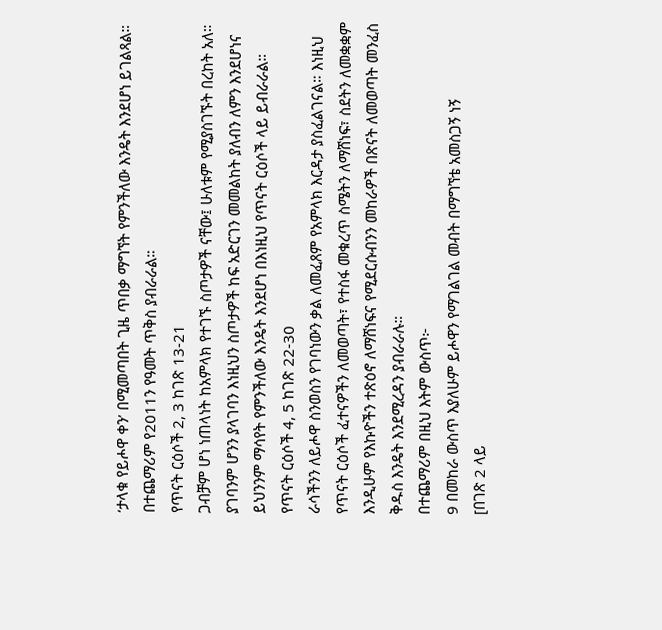‘ታላቁ የይሖዋ ቀን’ በሚመጣበት ጊዜ ጥበቃ ማግኘት የምንችለው እንዴት እንደሆነ ይገልጻል። በተጨማሪም የ2011ን የዓመት ጥቅስ ያብራራል።
የጥናት ርዕሶች 2, 3 ከገጽ 13-21
ጋብቻም ሆነ ነጠላነት ከአምላክ የተገኙ ስጦታዎች ናቸው፤ ሁለቱም የሚያስገኙት በረከት አለ። ያገባንም ሆንን ያላገባን እነዚህን ስጦታዎች ከፍ አድርገን መመልከት ያለብን ለምን እንደሆነና ይህንንም ማሳየት የምንችለው እንዴት እንደሆነ በእነዚህ የጥናት ርዕሶች ላይ ይብራራል።
የጥናት ርዕሶች 4, 5 ከገጽ 22-30
ራሳችንን ለይሖዋ ስንወስን የገባነውን ቃል ለመፈጸም የአምላክ እርዳታ ያስፈልገናል። እነዚህ የጥናት ርዕሶች ፈተናዎችን ለመወጣት፣ የተስፋ መቁረጥ ስሜትን ለማሸነፍ፣ ስደትን ለመቋቋም እንዲሁም የእኩዮችን ተጽዕኖ ለማሸነፍና የሚደርሱብንን መከራዎች በጽናት ለመወጣት መንፈስ ቅዱስ እንዴት እንደሚረዳን ያብራራሉ።
በተጨማሪም በዚህ እትም ውስጥ፦
9 በመከራ ውስጥ እያለሁም ይሖዋን የማገልገል መብት በማግኘቴ አመስጋኝ ነኝ
[በገጽ 2 ላይ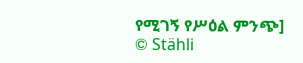የሚገኝ የሥዕል ምንጭ]
© Stähli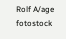Rolf A/age fotostock